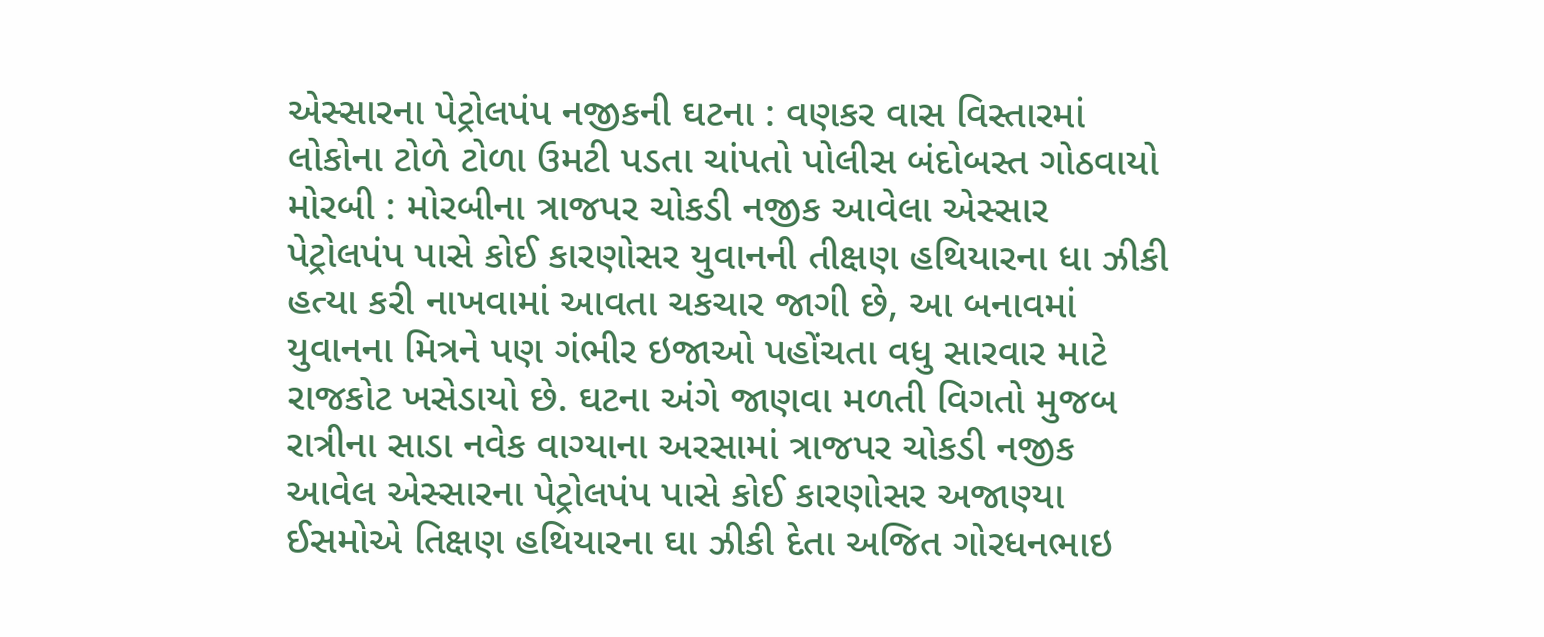એસ્સારના પેટ્રોલપંપ નજીકની ઘટના : વણકર વાસ વિસ્તારમાં લોકોના ટોળે ટોળા ઉમટી પડતા ચાંપતો પોલીસ બંદોબસ્ત ગોઠવાયો મોરબી : મોરબીના ત્રાજપર ચોકડી નજીક આવેલા એસ્સાર પેટ્રોલપંપ પાસે કોઈ કારણોસર યુવાનની તીક્ષણ હથિયારના ધા ઝીકી હત્યા કરી નાખવામાં આવતા ચકચાર જાગી છે, આ બનાવમાં યુવાનના મિત્રને પણ ગંભીર ઇજાઓ પહોંચતા વધુ સારવાર માટે રાજકોટ ખસેડાયો છે. ઘટના અંગે જાણવા મળતી વિગતો મુજબ રાત્રીના સાડા નવેક વાગ્યાના અરસામાં ત્રાજપર ચોકડી નજીક આવેલ એસ્સારના પેટ્રોલપંપ પાસે કોઈ કારણોસર અજાણ્યા ઈસમોએ તિક્ષણ હથિયારના ઘા ઝીકી દેતા અજિત ગોરધનભાઇ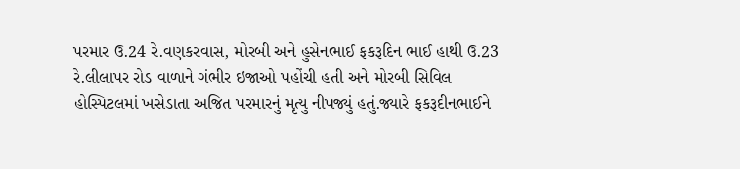પરમાર ઉ.24 રે.વણકરવાસ, મોરબી અને હુસેનભાઈ ફકરૂદિન ભાઈ હાથી ઉ.23 રે.લીલાપર રોડ વાળાને ગંભીર ઇજાઓ પહોંચી હતી અને મોરબી સિવિલ હોસ્પિટલમાં ખસેડાતા અજિત પરમારનું મૃત્યુ નીપજ્યું હતું.જ્યારે ફકરૂદીનભાઈને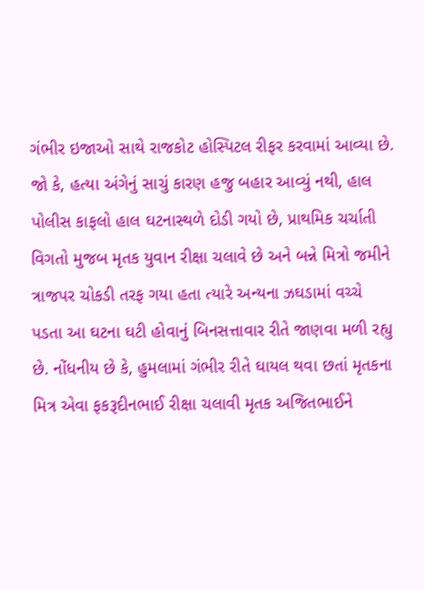ગંભીર ઇજાઓ સાથે રાજકોટ હોસ્પિટલ રીફર કરવામાં આવ્યા છે. જો કે, હત્યા અંગેનું સાચું કારણ હજુ બહાર આવ્યું નથી, હાલ પોલીસ કાફલો હાલ ઘટનાસ્થળે દોડી ગયો છે, પ્રાથમિક ચર્ચાતી વિગતો મુજબ મૃતક યુવાન રીક્ષા ચલાવે છે અને બન્ને મિત્રો જમીને ત્રાજપર ચોકડી તરફ ગયા હતા ત્યારે અન્યના ઝઘડામાં વચ્ચે પડતા આ ઘટના ઘટી હોવાનું બિનસત્તાવાર રીતે જાણવા મળી રહ્યુ છે. નોંધનીય છે કે, હુમલામાં ગંભીર રીતે ઘાયલ થવા છતાં મૃતકના મિત્ર એવા ફકરૂદીનભાઈ રીક્ષા ચલાવી મૃતક અજિતભાઈને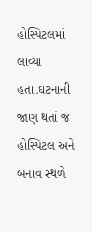હોસ્પિટલમાં લાવ્યા હતા.ઘટનાની જાણ થતાં જ હોસ્પિટલ અને બનાવ સ્થળે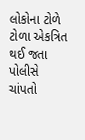લોકોના ટોળે ટોળા એકત્રિત થઈ જતા પોલીસે ચાંપતો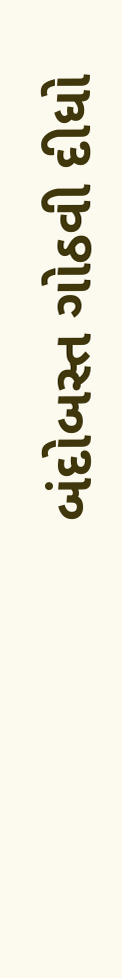બંદોબસ્ત ગોઠવી દીધો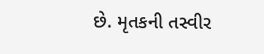છે. મૃતકની તસ્વીર